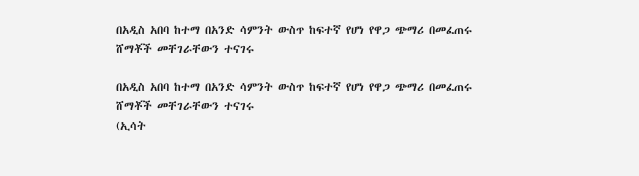በአዲስ አበባ ከተማ በአንድ ሳምንት ውስጥ ከፍተኛ የሆነ የዋጋ ጭማሪ በመፈጠሩ ሸማቾች መቸገራቸውን ተናገሩ

በአዲስ አበባ ከተማ በአንድ ሳምንት ውስጥ ከፍተኛ የሆነ የዋጋ ጭማሪ በመፈጠሩ ሸማቾች መቸገራቸውን ተናገሩ
(ኢሳት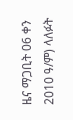ዜና ማጋቢት 06 ቀን 2010 ዓ/ም) ላለፉት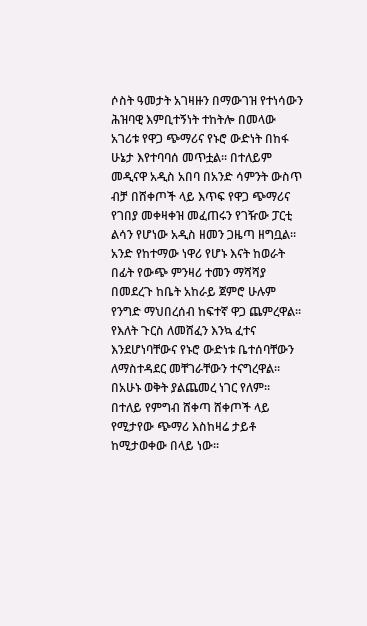ሶስት ዓመታት አገዛዙን በማውገዝ የተነሳውን ሕዝባዊ እምቢተኝነት ተከትሎ በመላው አገሪቱ የዋጋ ጭማሪና የኑሮ ውድነት በከፋ ሁኔታ እየተባባሰ መጥቷል። በተለይም መዲናዋ አዲስ አበባ በአንድ ሳምንት ውስጥ ብቻ በሸቀጦች ላይ እጥፍ የዋጋ ጭማሪና የገበያ መቀዛቀዝ መፈጠሩን የገዥው ፓርቲ ልሳን የሆነው አዲስ ዘመን ጋዜጣ ዘግቧል።
አንድ የከተማው ነዋሪ የሆኑ እናት ከወራት በፊት የውጭ ምንዛሪ ተመን ማሻሻያ በመደረጉ ከቤት አከራይ ጀምሮ ሁሉም የንግድ ማህበረሰብ ከፍተኛ ዋጋ ጨምረዋል። የእለት ጉርስ ለመሸፈን እንኳ ፈተና እንደሆነባቸውና የኑሮ ውድነቱ ቤተሰባቸውን ለማስተዳደር መቸገራቸውን ተናግረዋል። በአሁኑ ወቅት ያልጨመረ ነገር የለም። በተለይ የምግብ ሸቀጣ ሸቀጦች ላይ የሚታየው ጭማሪ እስከዛሬ ታይቶ ከሚታወቀው በላይ ነው፡፡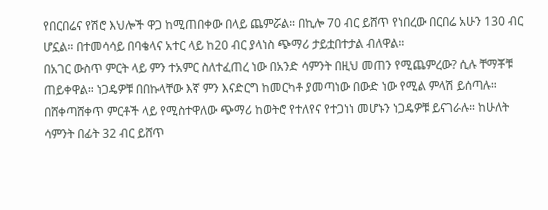የበርበሬና የሽሮ እህሎች ዋጋ ከሚጠበቀው በላይ ጨምሯል። በኪሎ 70 ብር ይሸጥ የነበረው በርበሬ አሁን 130 ብር ሆኗል። በተመሳሳይ በባቄላና አተር ላይ ከ20 ብር ያላነስ ጭማሪ ታይቷበተታል ብለዋል።
በአገር ውስጥ ምርት ላይ ምን ተአምር ስለተፈጠረ ነው በአንድ ሳምንት በዚህ መጠን የሚጨምረው? ሲሉ ቸማቾቹ ጠይቀዋል። ነጋዴዎቹ በበኩላቸው እኛ ምን እናድርግ ከመርካቶ ያመጣነው በውድ ነው የሚል ምላሽ ይሰጣሉ።
በሸቀጣሸቀጥ ምርቶች ላይ የሚስተዋለው ጭማሪ ከወትሮ የተለየና የተጋነነ መሆኑን ነጋዴዎቹ ይናገራሉ። ከሁለት ሳምንት በፊት 32 ብር ይሸጥ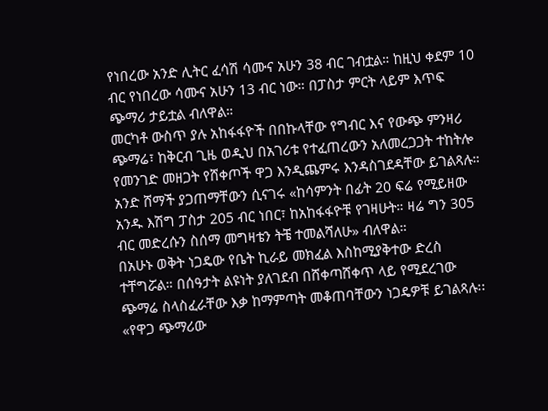የነበረው አንድ ሊትር ፈሳሽ ሳሙና አሁን 38 ብር ገብቷል። ከዚህ ቀደም 10 ብር የነበረው ሳሙና አሁን 13 ብር ነው። በፓስታ ምርት ላይም እጥፍ ጭማሪ ታይቷል ብለዋል።
መርካቶ ውስጥ ያሉ አከፋፋዮች በበኩላቸው የግብር እና የውጭ ምንዛሪ ጭማሬ፣ ከቅርብ ጊዜ ወዲህ በአገሪቱ የተፈጠረውን አለመረጋጋት ተከትሎ የመንገድ መዘጋት የሸቀጦች ዋጋ እንዲጨምሩ እንዳስገደዳቸው ይገልጻሉ።
አንድ ሸማች ያጋጠማቸውን ሲናገሩ «ከሳምንት በፊት 20 ፍሬ የሚይዘው አንዱ እሽግ ፓስታ 205 ብር ነበር፣ ከአከፋፋዮቹ የገዛሁት። ዛሬ ግን 305 ብር መድረሱን ስሰማ መግዛቴን ትቼ ተመልሻለሁ» ብለዋል።
በአሁኑ ወቅት ነጋዴው የቤት ኪራይ መክፈል እስከሚያቅተው ድረስ ተቸግሯል። በሰዓታት ልዩነት ያለገደብ በሸቀጣሸቀጥ ላይ የሚደረገው ጭማሬ ስላስፈራቸው እቃ ከማምጣት መቆጠባቸውን ነጋዴዎቹ ይገልጻሉ፡፡ «የዋጋ ጭማሪው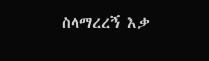ስላማረረኝ እቃ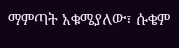ማምጣት አቁሜያለው፣ ሱቄም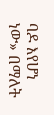ባዶ እየሆነ ነው» በማለት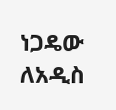ነጋዴው ለአዲስ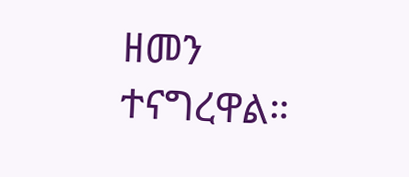ዘመን ተናግረዋል።